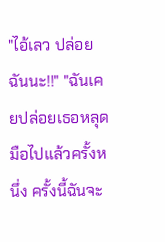"ไอ้เลว ปล่อยฉันนะ!!" "ฉันเคยปล่อยเธอหลุดมือไปแล้วครั้งหนึ่ง ครั้งนี้ฉันจะ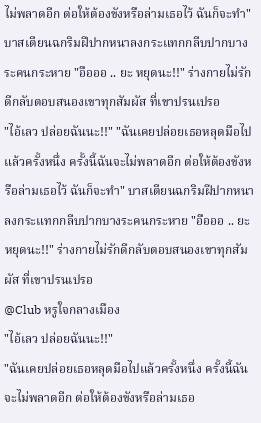ไม่พลาดอีก ต่อให้ต้องขังหรือล่ามเธอไว้ ฉันก็จะทำ" บาสเตียนฉกริมฝีปากหนาลงกระแทกกลีบปากบางระคนกระหาย "อือออ .. ยะ หยุดนะ!!" ร่างกายไม่รักดีกลับตอบสนองเขาทุกสัมผัส ที่เขาปรนเปรอ
"ไอ้เลว ปล่อยฉันนะ!!" "ฉันเคยปล่อยเธอหลุดมือไปแล้วครั้งหนึ่ง ครั้งนี้ฉันจะไม่พลาดอีก ต่อให้ต้องขังหรือล่ามเธอไว้ ฉันก็จะทำ" บาสเตียนฉกริมฝีปากหนาลงกระแทกกลีบปากบางระคนกระหาย "อือออ .. ยะ หยุดนะ!!" ร่างกายไม่รักดีกลับตอบสนองเขาทุกสัมผัส ที่เขาปรนเปรอ
@Club หรูใจกลางเมือง
"ไอ้เลว ปล่อยฉันนะ!!"
"ฉันเคยปล่อยเธอหลุดมือไปแล้วครั้งหนึ่ง ครั้งนี้ฉันจะไม่พลาดอีก ต่อให้ต้องขังหรือล่ามเธอ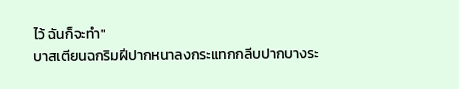ไว้ ฉันก็จะทำ"
บาสเตียนฉกริมฝีปากหนาลงกระแทกกลีบปากบางระ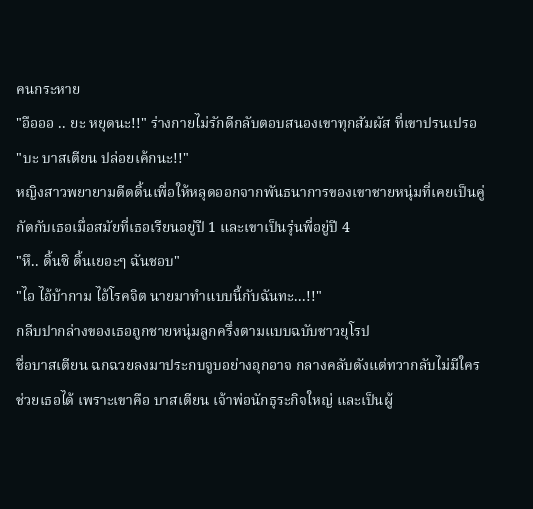คนกระหาย
"อือออ .. ยะ หยุดนะ!!" ร่างกายไม่รักดีกลับตอบสนองเขาทุกสัมผัส ที่เขาปรนเปรอ
"บะ บาสเตียน ปล่อยเค้กนะ!!"
หญิงสาวพยายามดีดดิ้นเพื่อให้หลุดออกจากพันธนาการของเขาชายหนุ่มที่เคยเป็นคู่กัดกับเธอเมื่อสมัยที่เธอเรียนอยู่ปี 1 และเขาเป็นรุ่นพี่อยู่ปี 4
"หึ.. ดิ้นซิ ดิ้นเยอะๆ ฉันชอบ"
"ไอ ไอ้บ้ากาม ไอ้โรคจิต นายมาทำแบบนี้กับฉันทะ...!!"
กลีบปากล่างของเธอถูกชายหนุ่มลูกครึ่งตามแบบฉบับชาวยุโรป
ชื่อบาสเตียน ฉกฉวยลงมาประกบจูบอย่างอุกอาจ กลางคลับดังแต่ทวากลับไม่มีใครช่วยเธอได้ เพราะเขาคือ บาสเตียน เจ้าพ่อนักธุระกิจใหญ่ และเป็นผู้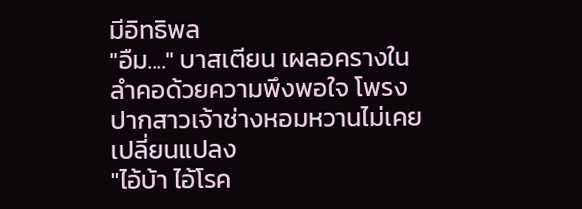มีอิทธิพล
"อืม...." บาสเตียน เผลอครางในลำคอด้วยความพึงพอใจ โพรงปากสาวเจ้าช่างหอมหวานไม่เคยเปลี่ยนแปลง
"ไอ้บ้า ไอ้โรค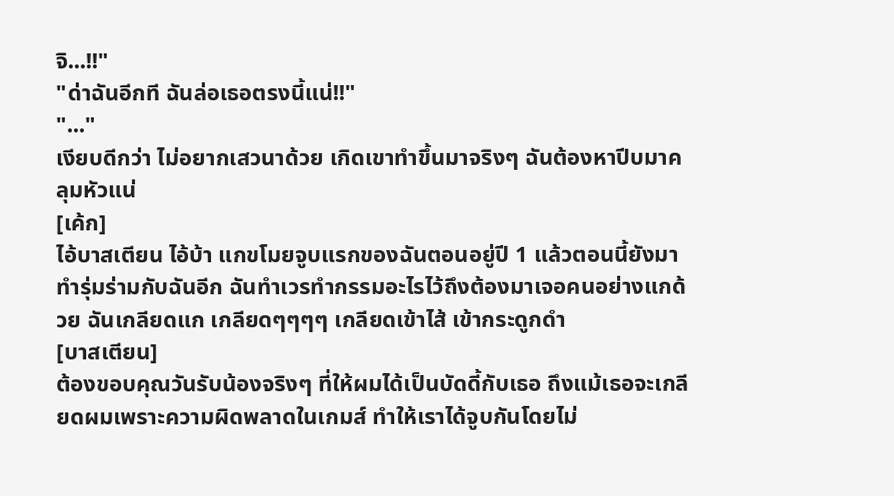จิ...!!"
"ด่าฉันอีกที ฉันล่อเธอตรงนี้แน่!!"
"..."
เงียบดีกว่า ไม่อยากเสวนาด้วย เกิดเขาทำขึ้นมาจริงๆ ฉันต้องหาปีบมาคลุมหัวแน่
[เค้ก]
ไอ้บาสเตียน ไอ้บ้า แกขโมยจูบแรกของฉันตอนอยู่ปี 1 แล้วตอนนี้ยังมาทำรุ่มร่ามกับฉันอีก ฉันทำเวรทำกรรมอะไรไว้ถึงต้องมาเจอคนอย่างแกด้วย ฉันเกลียดแก เกลียดๆๆๆๆ เกลียดเข้าไส้ เข้ากระดูกดำ
[บาสเตียน]
ต้องขอบคุณวันรับน้องจริงๆ ที่ให้ผมได้เป็นบัดดี้กับเธอ ถึงแม้เธอจะเกลียดผมเพราะความผิดพลาดในเกมส์ ทำให้เราได้จูบกันโดยไม่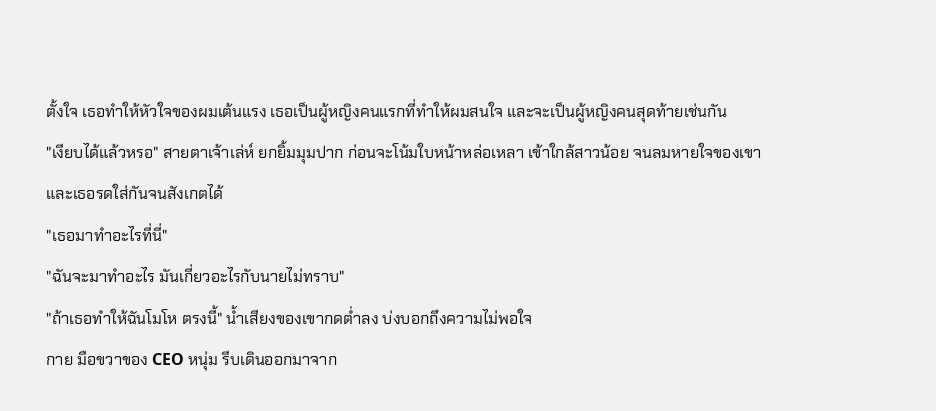ตั้งใจ เธอทำให้หัวใจของผมเต้นแรง เธอเป็นผู้หญิงคนแรกที่ทำให้ผมสนใจ และจะเป็นผู้หญิงคนสุดท้ายเช่นกัน
"เงียบได้แล้วหรอ" สายตาเจ้าเล่ห์ ยกยิ้มมุมปาก ก่อนจะโน้มใบหน้าหล่อเหลา เข้าใกล้สาวน้อย จนลมหายใจของเขา และเธอรดใส่กันจนสังเกตได้
"เธอมาทำอะไรที่นี่"
"ฉันจะมาทำอะไร มันเกี่ยวอะไรกับนายไม่ทราบ"
"ถ้าเธอทำให้ฉันโมโห ตรงนี้" น้ำเสียงของเขากดต่ำลง บ่งบอกถึงความไม่พอใจ
กาย มือขวาของ CEO หนุ่ม รีบเดินออกมาจาก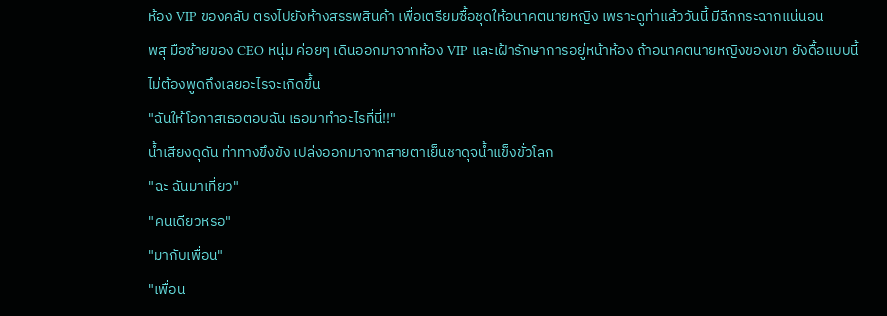ห้อง VIP ของคลับ ตรงไปยังห้างสรรพสินค้า เพื่อเตรียมซื้อชุดให้อนาคตนายหญิง เพราะดูท่าแล้ววันนี้ มีฉีกกระฉากแน่นอน
พสุ มือซ้ายของ CEO หนุ่ม ค่อยๆ เดินออกมาจากห้อง VIP และเฝ้ารักษาการอยู่หน้าห้อง ถ้าอนาคตนายหญิงของเขา ยังดื้อแบบนี้ ไม่ต้องพูดถึงเลยอะไรจะเกิดขึ้น
"ฉันให้โอกาสเธอตอบฉัน เธอมาทำอะไรที่นี่!!"
น้ำเสียงดุดัน ท่าทางขึงขัง เปล่งออกมาจากสายตาเย็นชาดุจน้ำแข็งขั่วโลก
"ฉะ ฉันมาเที่ยว"
"คนเดียวหรอ"
"มากับเพื่อน"
"เพื่อน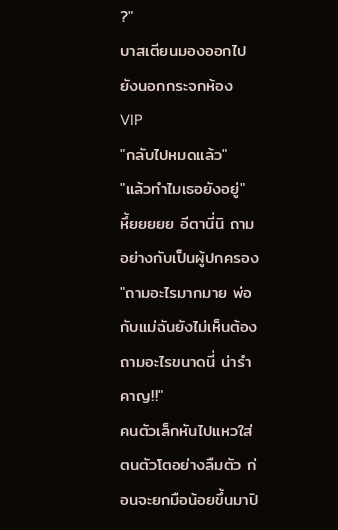?"
บาสเตียนมองออกไปยังนอกกระจกห้อง VIP
"กลับไปหมดแล้ว"
"แล้วทำไมเธอยังอยู่"
หึ้ยยยยย อีตานี่นิ ถามอย่างกับเป็นผู้ปกครอง
"ถามอะไรมากมาย พ่อกับแม่ฉันยังไม่เห็นต้องถามอะไรขนาดนี่ น่ารำคาญ!!"
คนตัวเล็กหันไปแหวใส่ตนตัวโตอย่างลืมตัว ก่อนจะยกมือน้อยขึ้นมาปิ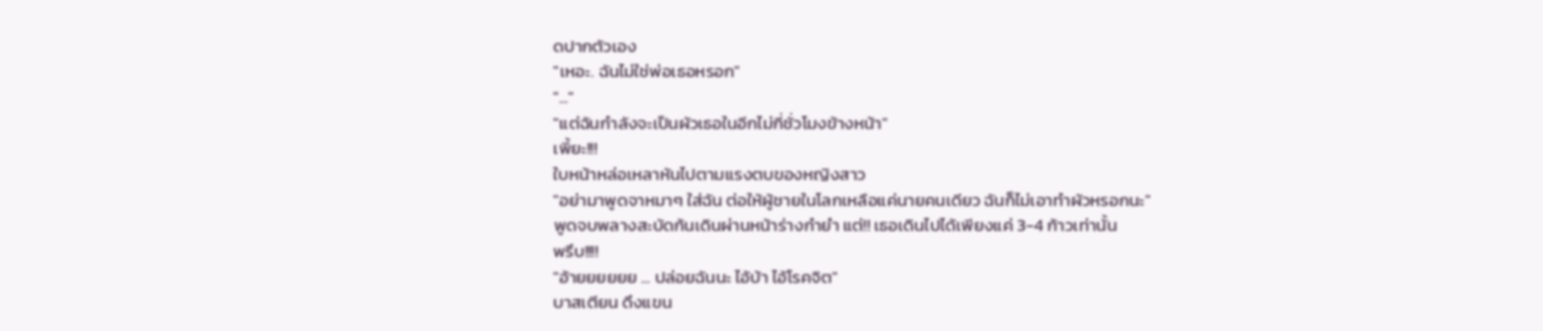ดปากตัวเอง
"เหอะ. ฉันไม่ใช่พ่อเธอหรอก"
"..."
"แต่ฉันกำลังจะเป็นผัวเธอในอีกไม่กี่ชั่วโมงข้างหน้า"
เพี้ยะ!!!
ใบหน้าหล่อเหลาหันไปตามแรงตบของหญิงสาว
"อย่ามาพูดจาหมาๆ ใส่ฉัน ต่อให้ผู้ชายในโลกเหลือแค่นายคนเดียว ฉันก็ไม่เอาทำผัวหรอกนะ"
พูดจบพลางสะบัดก้นเดินผ่านหน้าร่างกำยำ แต่!! เธอเดินไปได้เพียงแค่ 3-4 ก้าวเท่านั้น
พรึบ!!!!
"อ้ายยยยยย ... ปล่อยฉันนะ ไอ้บ้า ไอ้โรคจิต"
บาสเตียน ดึงแขน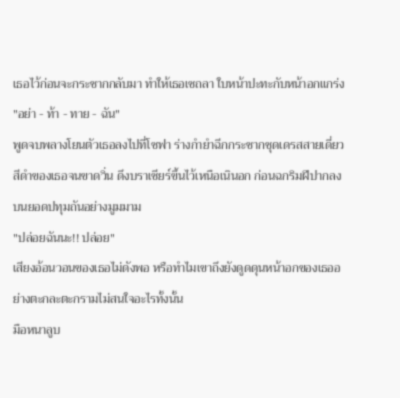เธอไว้ก่อนจะกระชากกลับมา ทำให้เธอเซถลา ใบหน้าปะทะกับหน้าอกแกร่ง
"อย่า - ท้า - ทาย - ฉัน"
พูดจบพลางโยนตัวเธอลงไปที่โซฟา ร่างกำยำฉีกกระชากชุดเดรสสายเดี่ยวสีดำของเธอจนขาดวิ่น ดึงบราเซียร์ขึ้นไว้เหนือเนินอก ก่อนฉกริมฝีปากลงบนยอดปทุมถันอย่างมูมมาม
"ปล่อยฉันนะ!! ปล่อย"
เสียงอ้อนวอนของเธอไม่ดังพอ หรือทำไมเขาถึงยังดูดดุนหน้าอกของเธออย่างตะกละตะกรามไม่สนใจอะไรทั้งนั้น
มือหนาลูบ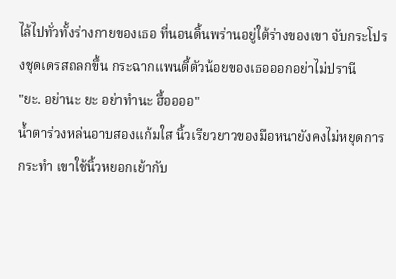ไล้ไปทั่วทั้งร่างกายของเธอ ที่นอนดิ้นพร่านอยู่ใต้ร่างของเขา จับกระโปรงชุดเดรสถลกขึ้น กระฉากแพนตี้ตัวน้อยของเธอออกอย่าไม่ปรานี
"ยะ. อย่านะ ยะ อย่าทำนะ ฮื้ออออ"
น้ำตาร่วงหล่นอาบสองแก้มใส นิ้วเรียวยาวของมือหนายังคงไม่หยุดการกระทำ เขาใช้นิ้วหยอกเย้ากับ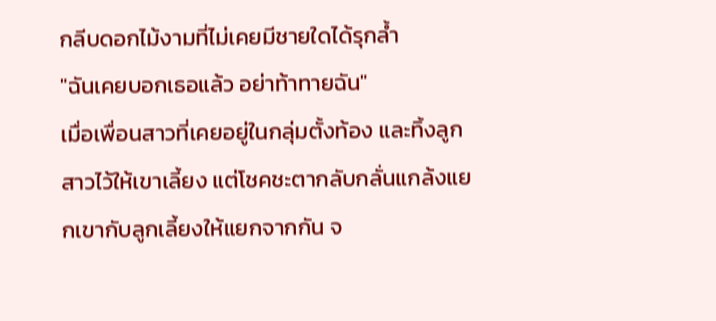กลีบดอกไม้งามที่ไม่เคยมีชายใดได้รุกล้ำ
"ฉันเคยบอกเธอแล้ว อย่าท้าทายฉัน"
เมื่อเพื่อนสาวที่เคยอยู่ในกลุ่มตั้งท้อง และทิ้งลูกสาวไว้ให้เขาเลี้ยง แต่โชคชะตากลับกลั่นแกล้งแยกเขากับลูกเลี้ยงให้แยกจากกัน จ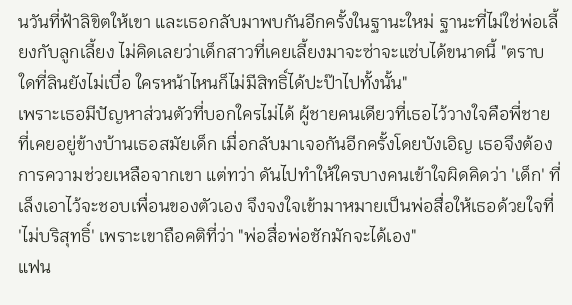นวันที่ฟ้าลิขิตให้เขา และเธอกลับมาพบกันอีกครั้งในฐานะใหม่ ฐานะที่ไม่ใช่พ่อเลี้ยงกับลูกเลี้ยง ไม่คิดเลยว่าเด็กสาวที่เคยเลี้ยงมาจะซ่าจะแซ่บได้ขนาดนี้ "ตราบใดที่ลินยังไม่เบื่อ ใครหน้าไหนก็ไม่มีสิทธิ์ได้ปะป๊าไปทั้งนั้น"
เพราะเธอมีปัญหาส่วนตัวที่บอกใครไม่ได้ ผู้ชายคนเดียวที่เธอไว้วางใจคือพี่ชายที่เคยอยู่ข้างบ้านเธอสมัยเด็ก เมื่อกลับมาเจอกันอีกครั้งโดยบังเอิญ เธอจึงต้องการความช่วยเหลือจากเขา แต่ทว่า ดันไปทำให้ใครบางคนเข้าใจผิดคิดว่า 'เด็ก' ที่เล็งเอาไว้จะชอบเพื่อนของตัวเอง จึงจงใจเข้ามาหมายเป็นพ่อสื่อให้เธอด้วยใจที่ 'ไม่บริสุทธิ์' เพราะเขาถือคติที่ว่า "พ่อสื่อพ่อชักมักจะได้เอง"
แฟน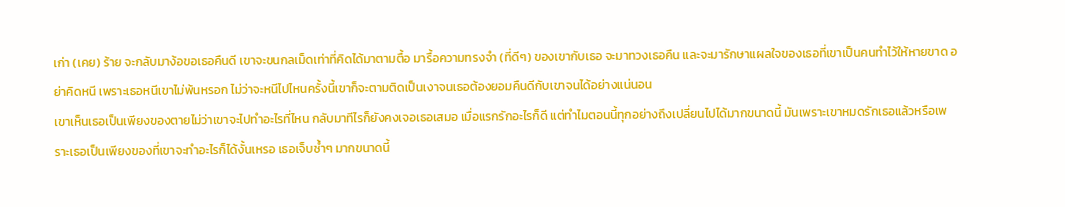เก่า (เคย) ร้าย จะกลับมาง้อขอเธอคืนดี เขาจะขนกลเม็ดเท่าที่คิดได้มาตามตื้อ มารื้อความทรงจำ (ที่ดีๆ) ของเขากับเธอ จะมาทวงเธอคืน และจะมารักษาแผลใจของเธอที่เขาเป็นคนทำไว้ให้หายขาด อย่าคิดหนี เพราะเธอหนีเขาไม่พ้นหรอก ไม่ว่าจะหนีไปไหนครั้งนี้เขาก็จะตามติดเป็นเงาจนเธอต้องยอมคืนดีกับเขาจนได้อย่างแน่นอน
เขาเห็นเธอเป็นเพียงของตายไม่ว่าเขาจะไปทำอะไรที่ไหน กลับมาทีไรก็ยังคงเจอเธอเสมอ เมื่อแรกรักอะไรก็ดี แต่ทำไมตอนนี้ทุกอย่างถึงเปลี่ยนไปได้มากขนาดนี้ มันเพราะเขาหมดรักเธอแล้วหรือเพราะเธอเป็นเพียงของที่เขาจะทำอะไรก็ได้งั้นเหรอ เธอเจ็บซ้ำๆ มากขนาดนี้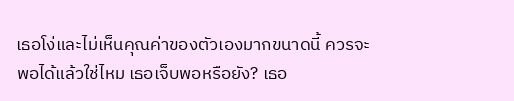เธอโง่และไม่เห็นคุณค่าของตัวเองมากขนาดนี้ ควรจะพอได้แล้วใช่ไหม เธอเจ็บพอหรือยัง? เธอ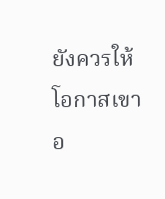ยังควรให้โอกาสเขาอ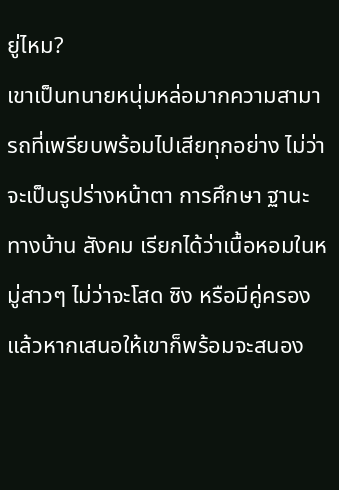ยู่ไหม?
เขาเป็นทนายหนุ่มหล่อมากความสามารถที่เพรียบพร้อมไปเสียทุกอย่าง ไม่ว่าจะเป็นรูปร่างหน้าตา การศึกษา ฐานะทางบ้าน สังคม เรียกได้ว่าเนื้อหอมในหมู่สาวๆ ไม่ว่าจะโสด ซิง หรือมีคู่ครองแล้วหากเสนอให้เขาก็พร้อมจะสนอง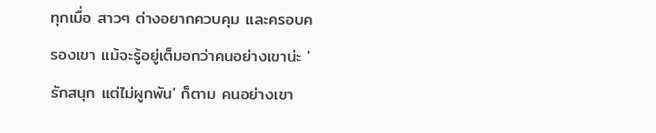ทุกเมื่อ สาวๆ ต่างอยากควบคุม และครอบครองเขา แม้จะรู้อยู่เต็มอกว่าคนอย่างเขาน่ะ 'รักสนุก แต่ไม่ผูกพัน' ก็ตาม คนอย่างเขา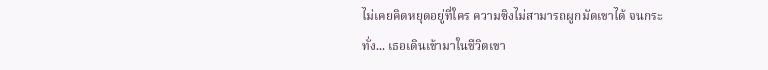ไม่เคยคิดหยุดอยู่ที่ใคร ความซิงไม่สามารถผูกมัดเขาได้ จนกระทั่ง... เธอเดินเข้ามาในชีวิตเขา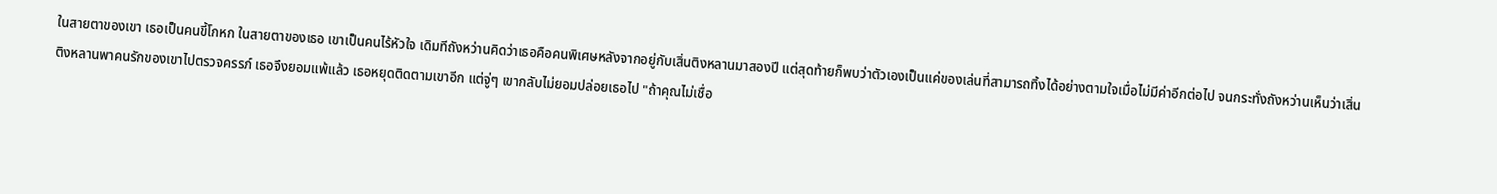ในสายตาของเขา เธอเป็นคนขี้โกหก ในสายตาของเธอ เขาเป็นคนไร้หัวใจ เดิมทีถังหว่านคิดว่าเธอคือคนพิเศษหลังจากอยู่กับเสิ่นติงหลานมาสองปี แต่สุดท้ายก็พบว่าตัวเองเป็นแค่ของเล่นที่สามารถทิ้งได้อย่างตามใจเมื่อไม่มีค่าอีกต่อไป จนกระทั่งถังหว่านเห็นว่าเสิ่นติงหลานพาคนรักของเขาไปตรวจครรภ์ เธอจึงยอมแพ้แล้ว เธอหยุดติดตามเขาอีก แต่จู่ๆ เขากลับไม่ยอมปล่อยเธอไป "ถ้าคุณไม่เชื่อ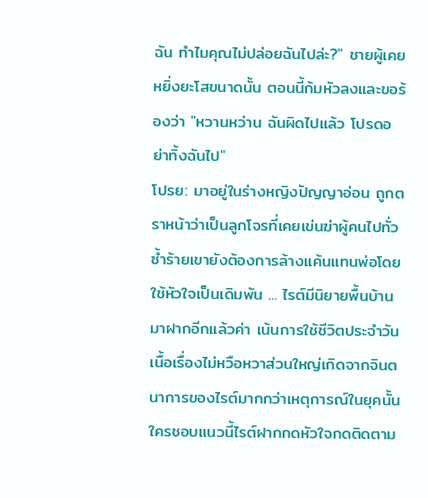ฉัน ทำไมคุณไม่ปล่อยฉันไปล่ะ?" ชายผู้เคยหยิ่งยะโสขนาดนั้น ตอนนี้ก้มหัวลงและขอร้องว่า "หวานหว่าน ฉันผิดไปแล้ว โปรดอย่าทิ้งฉันไป"
โปรย: มาอยู่ในร่างหญิงปัญญาอ่อน ถูกตราหน้าว่าเป็นลูกโจรที่เคยเข่นฆ่าผู้คนไปทั่ว ซ้ำร้ายเขายังต้องการล้างแค้นแทนพ่อโดยใช้หัวใจเป็นเดิมพัน ... ไรต์มีนิยายพื้นบ้านมาฝากอีกแล้วค่า เน้นการใช้ชีวิตประจำวัน เนื้อเรื่องไม่หวือหวาส่วนใหญ่เกิดจากจินตนาการของไรต์มากกว่าเหตุการณ์ในยุคนั้น ใครชอบแนวนี้ไรต์ฝากกดหัวใจกดติดตาม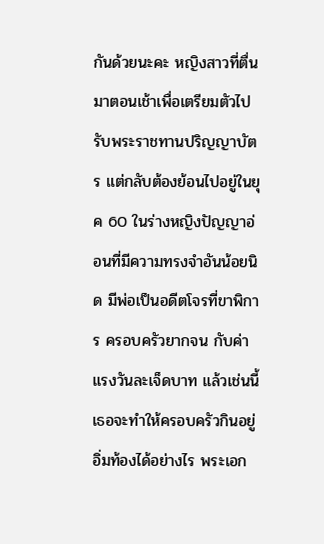กันด้วยนะคะ หญิงสาวที่ตื่นมาตอนเช้าเพื่อเตรียมตัวไปรับพระราชทานปริญญาบัตร แต่กลับต้องย้อนไปอยู่ในยุค 60 ในร่างหญิงปัญญาอ่อนที่มีความทรงจำอันน้อยนิด มีพ่อเป็นอดีตโจรที่ขาพิการ ครอบครัวยากจน กับค่าแรงวันละเจ็ดบาท แล้วเช่นนี้เธอจะทำให้ครอบครัวกินอยู่อิ่มท้องได้อย่างไร พระเอก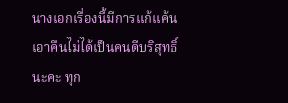นางเอกเรื่องนี้มีการแก้แค้นเอาคืนไม่ได้เป็นคนดีบริสุทธิ์นะคะ ทุก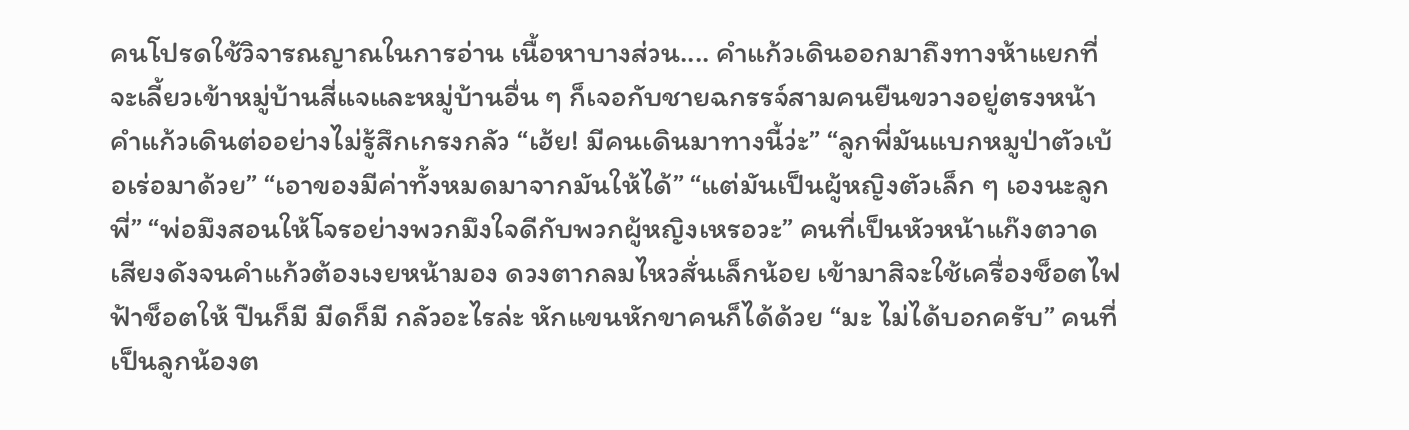คนโปรดใช้วิจารณญาณในการอ่าน เนื้อหาบางส่วน.... คำแก้วเดินออกมาถึงทางห้าแยกที่จะเลี้ยวเข้าหมู่บ้านสี่แจและหมู่บ้านอื่น ๆ ก็เจอกับชายฉกรรจ์สามคนยืนขวางอยู่ตรงหน้า คำแก้วเดินต่ออย่างไม่รู้สึกเกรงกลัว “เฮ้ย! มีคนเดินมาทางนี้ว่ะ” “ลูกพี่มันแบกหมูป่าตัวเบ้อเร่อมาด้วย” “เอาของมีค่าทั้งหมดมาจากมันให้ได้” “แต่มันเป็นผู้หญิงตัวเล็ก ๆ เองนะลูกพี่” “พ่อมึงสอนให้โจรอย่างพวกมึงใจดีกับพวกผู้หญิงเหรอวะ” คนที่เป็นหัวหน้าแก๊งตวาดเสียงดังจนคำแก้วต้องเงยหน้ามอง ดวงตากลมไหวสั่นเล็กน้อย เข้ามาสิจะใช้เครื่องช็อตไฟฟ้าช็อตให้ ปืนก็มี มีดก็มี กลัวอะไรล่ะ หักแขนหักขาคนก็ได้ด้วย “มะ ไม่ได้บอกครับ” คนที่เป็นลูกน้องต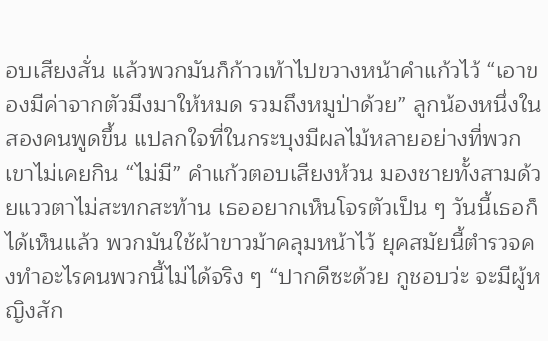อบเสียงสั่น แล้วพวกมันก็ก้าวเท้าไปขวางหน้าคำแก้วไว้ “เอาของมีค่าจากตัวมึงมาให้หมด รวมถึงหมูป่าด้วย” ลูกน้องหนึ่งในสองคนพูดขึ้น แปลกใจที่ในกระบุงมีผลไม้หลายอย่างที่พวกเขาไม่เคยกิน “ไม่มี” คำแก้วตอบเสียงห้วน มองชายทั้งสามด้วยแววตาไม่สะทกสะท้าน เธออยากเห็นโจรตัวเป็น ๆ วันนี้เธอก็ได้เห็นแล้ว พวกมันใช้ผ้าขาวม้าคลุมหน้าไว้ ยุคสมัยนี้ตำรวจคงทำอะไรคนพวกนี้ไม่ได้จริง ๆ “ปากดีซะด้วย กูชอบว่ะ จะมีผู้หญิงสัก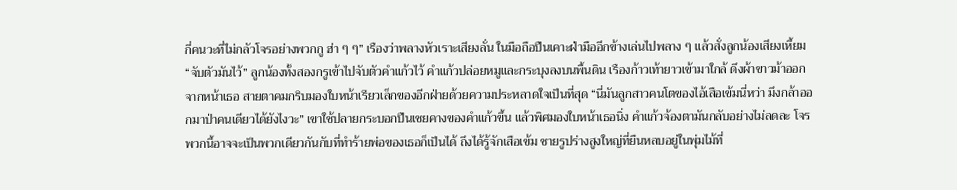กี่คนวะที่ไม่กลัวโจรอย่างพวกกู ฮ่า ๆ ๆ” เรืองว่าพลางหัวเราะเสียงลั่น ในมือถือปืนเคาะฝ่ามืออีกข้างเล่นไปพลาง ๆ แล้วสั่งลูกน้องเสียงเหี้ยม “จับตัวมันไว้” ลูกน้องทั้งสองกรูเข้าไปจับตัวคำแก้วไว้ คำแก้วปล่อยหมูและกระบุงลงบนพื้นดิน เรืองก้าวเท้ายาวเข้ามาใกล้ ดึงผ้าขาวม้าออกจากหน้าเธอ สายตาคมกริบมองใบหน้าเรียวเล็กของอีกฝ่ายด้วยความประหลาดใจเป็นที่สุด “นี่มันลูกสาวคนโตของไอ้เสือเข้มนี่หว่า มึงกล้าออกมาป่าคนเดียวได้ยังไงวะ” เขาใช้ปลายกระบอกปืนเชยคางของคำแก้วขึ้น แล้วพิศมองใบหน้าเธอนิ่ง คำแก้วจ้องตามันกลับอย่างไม่ลดละ โจรพวกนี้อาจจะเป็นพวกเดียวกันกับที่ทำร้ายพ่อของเธอก็เป็นได้ ถึงได้รู้จักเสือเข้ม ชายรูปร่างสูงใหญ่ที่ยืนหลบอยู่ในพุ่มไม้ที่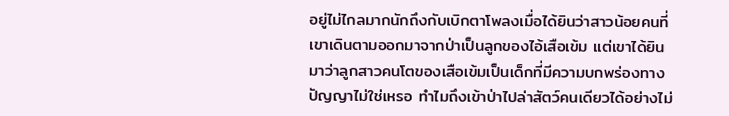อยู่ไม่ไกลมากนักถึงกับเบิกตาโพลงเมื่อได้ยินว่าสาวน้อยคนที่เขาเดินตามออกมาจากป่าเป็นลูกของไอ้เสือเข้ม แต่เขาได้ยินมาว่าลูกสาวคนโตของเสือเข้มเป็นเด็กที่มีความบกพร่องทางปัญญาไม่ใช่เหรอ ทำไมถึงเข้าป่าไปล่าสัตว์คนเดียวได้อย่างไม่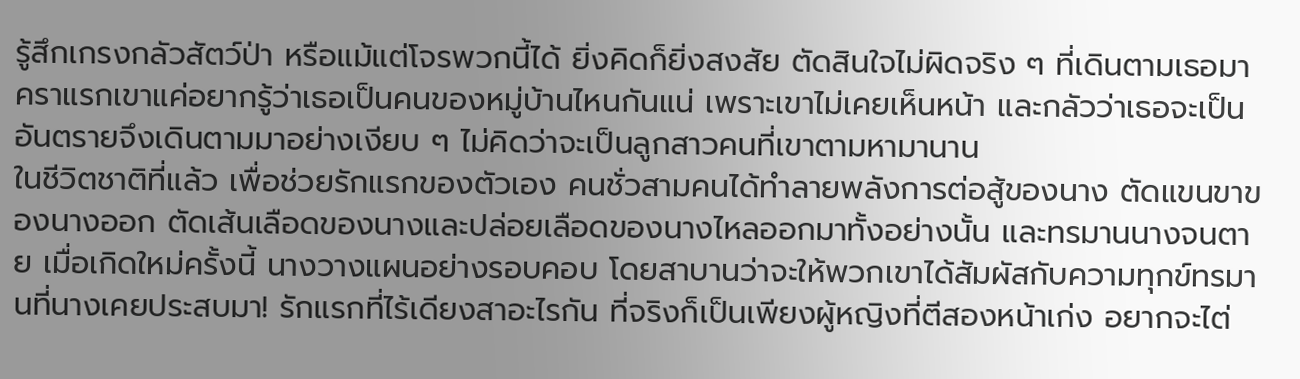รู้สึกเกรงกลัวสัตว์ป่า หรือแม้แต่โจรพวกนี้ได้ ยิ่งคิดก็ยิ่งสงสัย ตัดสินใจไม่ผิดจริง ๆ ที่เดินตามเธอมา คราแรกเขาแค่อยากรู้ว่าเธอเป็นคนของหมู่บ้านไหนกันแน่ เพราะเขาไม่เคยเห็นหน้า และกลัวว่าเธอจะเป็นอันตรายจึงเดินตามมาอย่างเงียบ ๆ ไม่คิดว่าจะเป็นลูกสาวคนที่เขาตามหามานาน
ในชีวิตชาติที่แล้ว เพื่อช่วยรักแรกของตัวเอง คนชั่วสามคนได้ทำลายพลังการต่อสู้ของนาง ตัดแขนขาของนางออก ตัดเส้นเลือดของนางและปล่อยเลือดของนางไหลออกมาทั้งอย่างนั้น และทรมานนางจนตาย เมื่อเกิดใหม่ครั้งนี้ นางวางแผนอย่างรอบคอบ โดยสาบานว่าจะให้พวกเขาได้สัมผัสกับความทุกข์ทรมานที่นางเคยประสบมา! รักแรกที่ไร้เดียงสาอะไรกัน ที่จริงก็เป็นเพียงผู้หญิงที่ตีสองหน้าเก่ง อยากจะไต่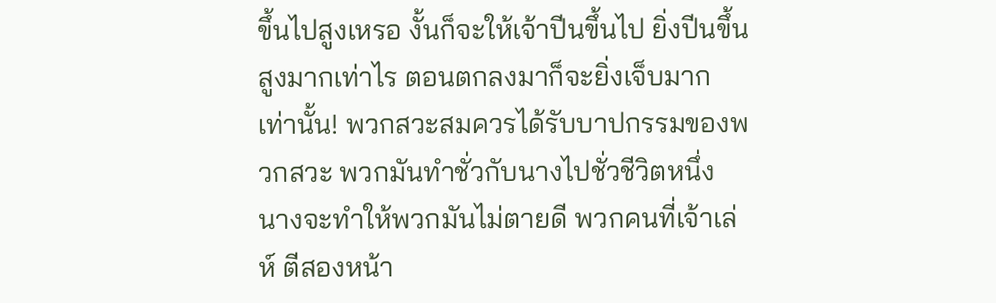ขึ้นไปสูงเหรอ งั้นก็จะให้เจ้าปีนขึ้นไป ยิ่งปีนขึ้นสูงมากเท่าไร ตอนตกลงมาก็จะยิ่งเจ็บมากเท่านั้น! พวกสวะสมควรได้รับบาปกรรมของพวกสวะ พวกมันทำชั่วกับนางไปชั่วชีวิตหนึ่ง นางจะทำให้พวกมันไม่ตายดี พวกคนที่เจ้าเล่ห์ ตีสองหน้า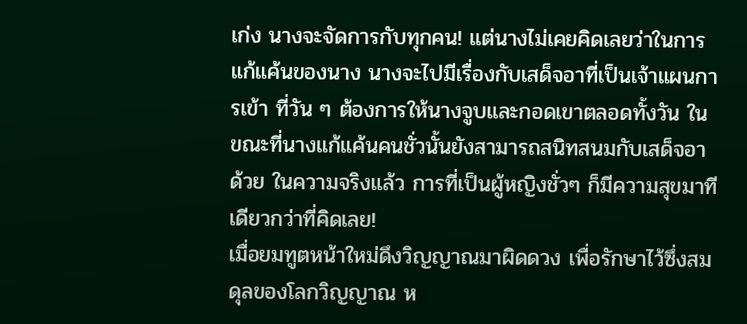เก่ง นางจะจัดการกับทุกคน! แต่นางไม่เคยคิดเลยว่าในการแก้แค้นของนาง นางจะไปมีเรื่องกับเสด็จอาที่เป็นเจ้าแผนการเข้า ที่วัน ๆ ต้องการให้นางจูบและกอดเขาตลอดทั้งวัน ในขณะที่นางแก้แค้นคนชั่วนั้นยังสามารถสนิทสนมกับเสด็จอาด้วย ในความจริงแล้ว การที่เป็นผู้หญิงชั่วๆ ก็มีความสุขมาทีเดียวกว่าที่คิดเลย!
เมื่อยมทูตหน้าใหม่ดึงวิญญาณมาผิดดวง เพื่อรักษาไว้ซึ่งสมดุลของโลกวิญญาณ ห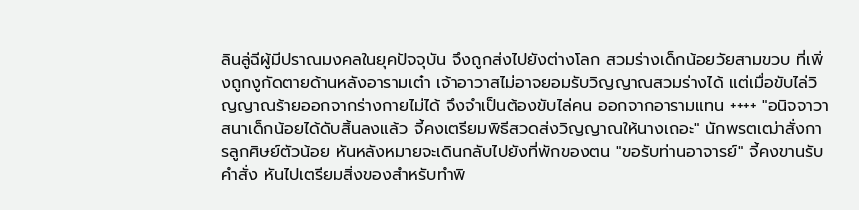ลินลู่ฉีผู้มีปราณมงคลในยุคปัจจุบัน จึงถูกส่งไปยังต่างโลก สวมร่างเด็กน้อยวัยสามขวบ ที่เพิ่งถูกงูกัดตายด้านหลังอารามเต๋า เจ้าอาวาสไม่อาจยอมรับวิญญาณสวมร่างได้ แต่เมื่อขับไล่วิญญาณร้ายออกจากร่างกายไม่ได้ จึงจำเป็นต้องขับไล่คน ออกจากอารามแทน ++++ "อนิจจาวาสนาเด็กน้อยได้ดับสิ้นลงแล้ว จี้คงเตรียมพิธีสวดส่งวิญญาณให้นางเถอะ" นักพรตเฒ่าสั่งการลูกศิษย์ตัวน้อย หันหลังหมายจะเดินกลับไปยังที่พักของตน "ขอรับท่านอาจารย์" จี้คงขานรับคำสั่ง หันไปเตรียมสิ่งของสำหรับทำพิ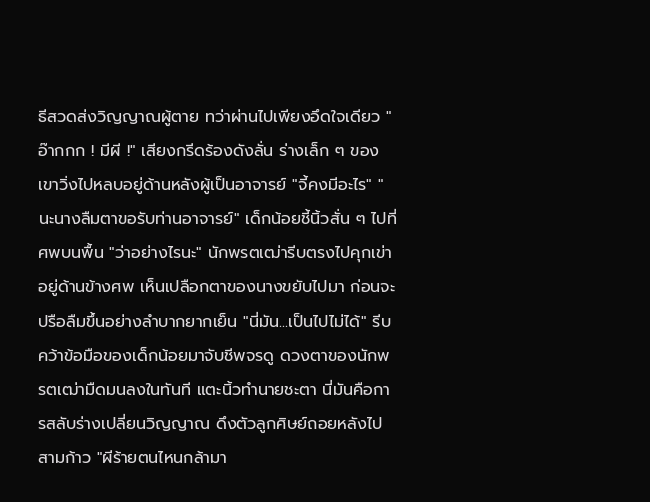ธีสวดส่งวิญญาณผู้ตาย ทว่าผ่านไปเพียงอึดใจเดียว "อ๊ากกก ! มีผี !" เสียงกรีดร้องดังลั่น ร่างเล็ก ๆ ของเขาวิ่งไปหลบอยู่ด้านหลังผู้เป็นอาจารย์ "จี้คงมีอะไร" "นะนางลืมตาขอรับท่านอาจารย์" เด็กน้อยชี้นิ้วสั่น ๆ ไปที่ศพบนพื้น "ว่าอย่างไรนะ" นักพรตเฒ่ารีบตรงไปคุกเข่าอยู่ด้านข้างศพ เห็นเปลือกตาของนางขยับไปมา ก่อนจะปรือลืมขึ้นอย่างลำบากยากเย็น "นี่มัน...เป็นไปไม่ได้" รีบคว้าข้อมือของเด็กน้อยมาจับชีพจรดู ดวงตาของนักพรตเฒ่ามืดมนลงในทันที แตะนิ้วทำนายชะตา นี่มันคือการสลับร่างเปลี่ยนวิญญาณ ดึงตัวลูกศิษย์ถอยหลังไปสามก้าว "ผีร้ายตนไหนกล้ามา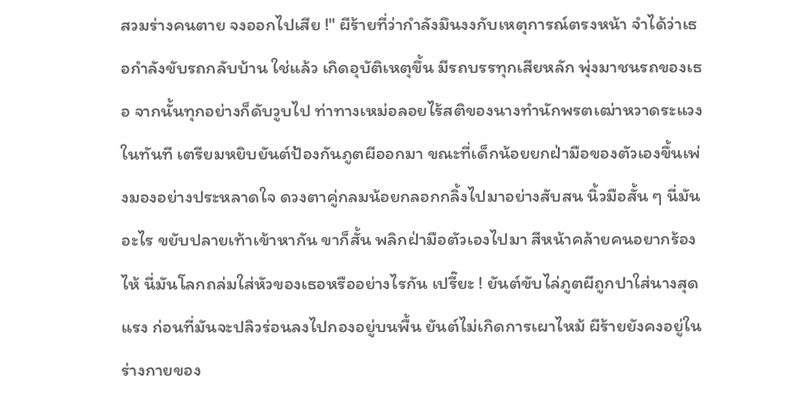สวมร่างคนตาย จงออกไปเสีย !" ผีร้ายที่ว่ากำลังมึนงงกับเหตุการณ์ตรงหน้า จำได้ว่าเธอกำลังขับรถกลับบ้าน ใช่แล้ว เกิดอุบัติเหตุขึ้น มีรถบรรทุกเสียหลัก พุ่งมาชนรถของเธอ จากนั้นทุกอย่างก็ดับวูบไป ท่าทางเหม่อลอยไร้สติของนางทำนักพรตเฒ่าหวาดระแวงในทันที เตรียมหยิบยันต์ป้องกันภูตผีออกมา ขณะที่เด็กน้อยยกฝ่ามือของตัวเองขึ้นเพ่งมองอย่างประหลาดใจ ดวงตาคู่กลมน้อยกลอกกลิ้งไปมาอย่างสับสน นิ้วมือสั้น ๆ นี่มันอะไร ขยับปลายเท้าเข้าหากัน ขาก็สั้น พลิกฝ่ามือตัวเองไปมา สีหน้าคล้ายคนอยากร้องไห้ นี่มันโลกถล่มใส่หัวของเธอหรืออย่างไรกัน เปรี๊ยะ ! ยันต์ขับไล่ภูตผีถูกปาใส่นางสุดแรง ก่อนที่มันจะปลิวร่อนลงไปกองอยู่บนพื้น ยันต์ไม่เกิดการเผาไหม้ ผีร้ายยังคงอยู่ในร่างกายของ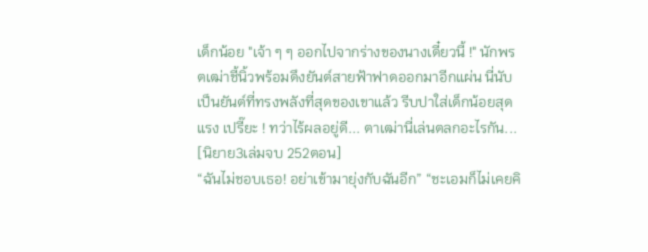เด็กน้อย "เจ้า ๆ ๆ ออกไปจากร่างของนางเดี๋ยวนี้ !" นักพรตเฒ่าชี้นิ้วพร้อมดึงยันต์สายฟ้าฟาดออกมาอีกแผ่น นี่นับเป็นยันต์ที่ทรงพลังที่สุดของเขาแล้ว รีบปาใส่เด็กน้อยสุดแรง เปรี๊ยะ ! ทว่าไร้ผลอยู่ดี... ตาเฒ่านี่เล่นตลกอะไรกัน... [นิยาย3เล่มจบ 252ตอน]
“ฉันไม่ชอบเธอ! อย่าเข้ามายุ่งกับฉันอีก” “ชะเอมก็ไม่เคยคิ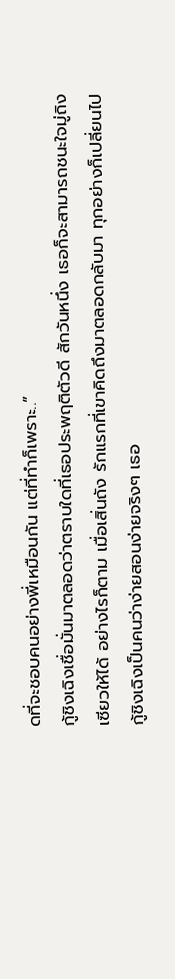ดที่จะชอบคนอย่างพี่เหมือนกัน แต่ที่ทำก็เพราะ..”
กู้ชิงเฉิงเชื่อมั่นมาตลอดว่าตราบใดที่เธอประพฤติตัวดี สักวันหนึ่ง เธอก็จะสามารถชนะใจมู่ถิงเซียวให้ได้ อย่างไรก็ตาม เมื่อเสิ่นถัง รักแรกที่เขาคิดถึงมาตลอดกลับมา ทุกอย่างก็เปลี่ยนไป กู้ชิงเฉิงเป็นคนว่าง่ายสอนง่ายจริงๆ เธอ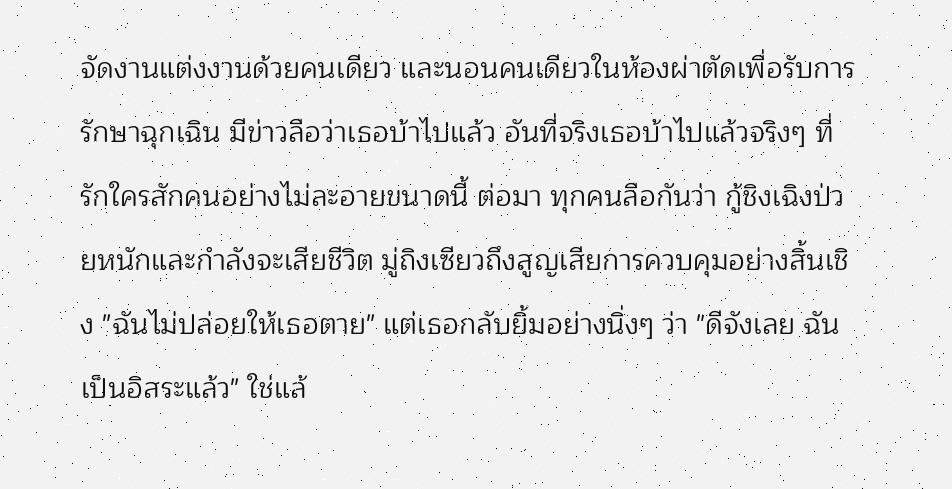จัดงานแต่งงานด้วยคนเดียว และนอนคนเดียวในห้องผ่าตัดเพื่อรับการรักษาฉุกเฉิน มีข่าวลือว่าเธอบ้าไปแล้ว อันที่จริงเธอบ้าไปแล้วจริงๆ ที่รักใครสักคนอย่างไม่ละอายขนาดนี้ ต่อมา ทุกคนลือกันว่า กู้ชิงเฉิงป่วยหนักและกำลังจะเสียชีวิต มู่ถิงเซียวถึงสูญเสียการควบคุมอย่างสิ้นเชิง "ฉันไม่ปล่อยให้เธอตาย" แต่เธอกลับยิ้มอย่างนิ่งๆ ว่า "ดีจังเลย ฉันเป็นอิสระแล้ว" ใช่แล้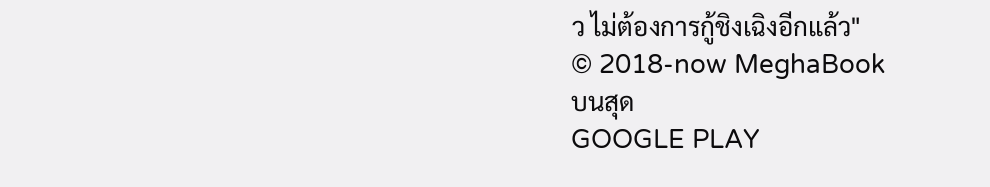ว ไม่ต้องการกู้ชิงเฉิงอีกแล้ว"
© 2018-now MeghaBook
บนสุด
GOOGLE PLAY